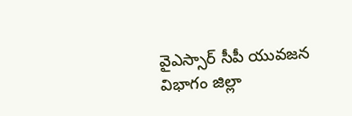వైఎస్సార్ సీపీ యువజన విభాగం జిల్లా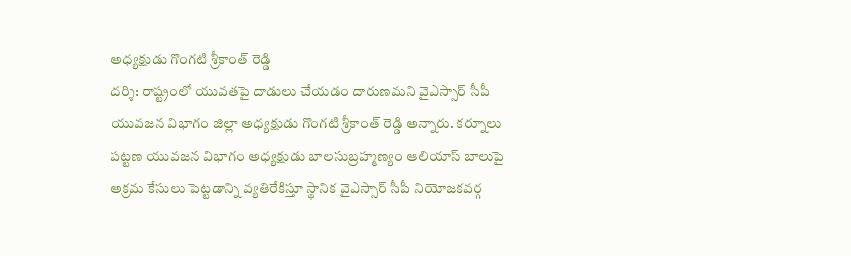అధ్యక్షుడు గొంగటి శ్రీకాంత్ రెడ్డి
దర్శి: రాష్ట్రంలో యువతపై దాడులు చేయడం దారుణమని వైఎస్సార్ సీపీ యువజన విభాగం జిల్లా అధ్యక్షుడు గొంగటి శ్రీకాంత్ రెడ్డి అన్నారు. కర్నూలు పట్టణ యువజన విభాగం అధ్యక్షుడు బాలసుబ్రహ్మణ్యం ఆలియాస్ బాలుపై అక్రమ కేసులు పెట్టడాన్ని వ్యతిరేకిస్తూ స్థానిక వైఎస్సార్ సీపీ నియోజకవర్గ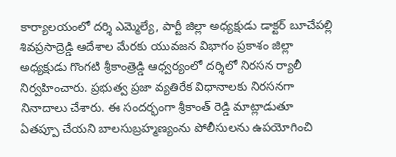కార్యాలయంలో దర్శి ఎమ్మెల్యే, పార్టీ జిల్లా అధ్యక్షుడు డాక్టర్ బూచేపల్లి శివప్రసాద్రెడ్డి ఆదేశాల మేరకు యువజన విభాగం ప్రకాశం జిల్లా అధ్యక్షుడు గొంగటి శ్రీకాంత్రెడ్డి ఆధ్వర్యంలో దర్శిలో నిరసన ర్యాలీ నిర్వహించారు. ప్రభుత్వ ప్రజా వ్యతిరేక విధానాలకు నిరసనగా నినాదాలు చేశారు. ఈ సందర్భంగా శ్రీకాంత్ రెడ్డి మాట్లాడుతూ ఏతప్పూ చేయని బాలసుబ్రహ్మణ్యంను పోలీసులను ఉపయోగించి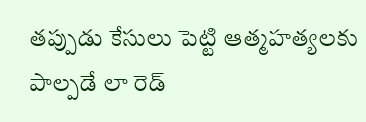తప్పుడు కేసులు పెట్టి ఆత్మహత్యలకు పాల్పడే లా రెడ్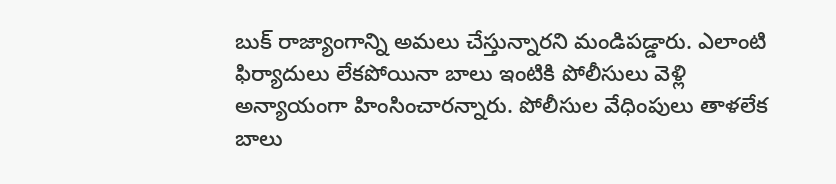బుక్ రాజ్యాంగాన్ని అమలు చేస్తున్నారని మండిపడ్డారు. ఎలాంటి ఫిర్యాదులు లేకపోయినా బాలు ఇంటికి పోలీసులు వెళ్లి అన్యాయంగా హింసించారన్నారు. పోలీసుల వేధింపులు తాళలేక బాలు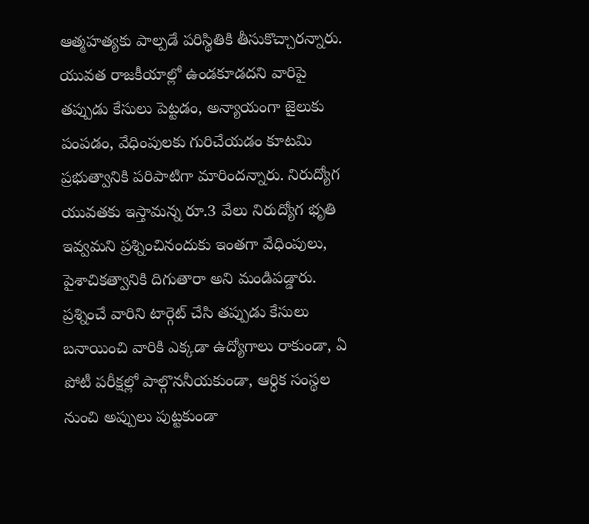ఆత్మహత్యకు పాల్పడే పరిస్థితికి తీసుకొచ్చారన్నారు. యువత రాజకీయాల్లో ఉండకూడదని వారిపై తప్పుడు కేసులు పెట్టడం, అన్యాయంగా జైలుకు పంపడం, వేధింపులకు గురిచేయడం కూటమి ప్రభుత్వానికి పరిపాటిగా మారిందన్నారు. నిరుద్యోగ యువతకు ఇస్తామన్న రూ.3 వేలు నిరుద్యోగ భృతి ఇవ్వమని ప్రశ్నించినందుకు ఇంతగా వేధింపులు, పైశాచికత్వానికి దిగుతారా అని మండిపడ్డారు. ప్రశ్నించే వారిని టార్గెట్ చేసి తప్పుడు కేసులు బనాయించి వారికి ఎక్కడా ఉద్యోగాలు రాకుండా, ఏ పోటీ పరీక్షల్లో పాల్గొననీయకుండా, ఆర్ధిక సంస్థల నుంచి అప్పులు పుట్టకుండా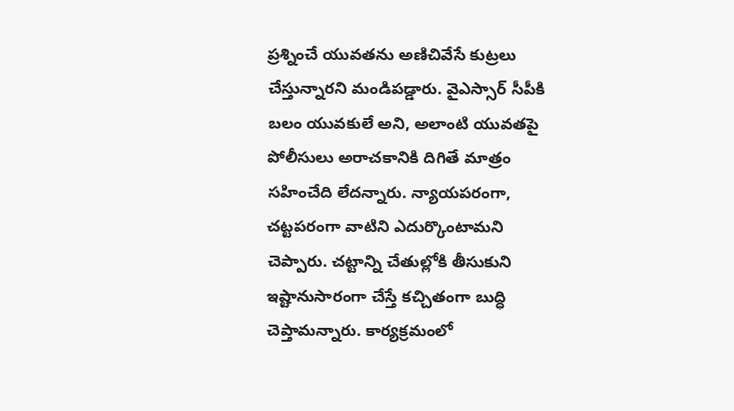ప్రశ్నించే యువతను అణిచివేసే కుట్రలు చేస్తున్నారని మండిపడ్డారు. వైఎస్సార్ సీపీకి బలం యువకులే అని, అలాంటి యువతపై పోలీసులు అరాచకానికి దిగితే మాత్రం సహించేది లేదన్నారు. న్యాయపరంగా, చట్టపరంగా వాటిని ఎదుర్కొంటామని చెప్పారు. చట్టాన్ని చేతుల్లోకి తీసుకుని ఇష్టానుసారంగా చేస్తే కచ్చితంగా బుద్ధి చెప్తామన్నారు. కార్యక్రమంలో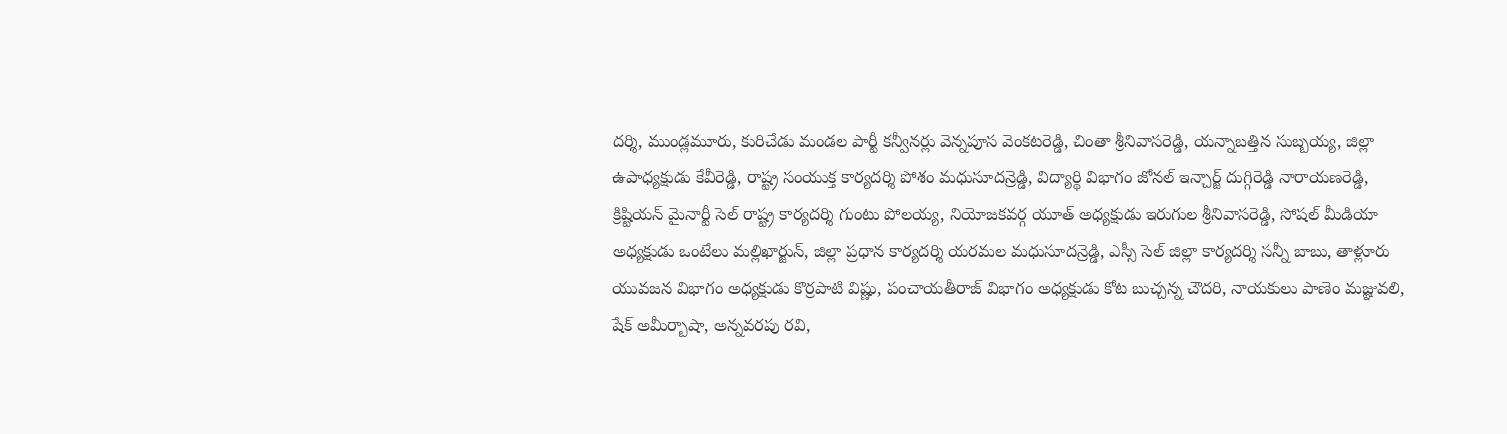దర్శి, ముండ్లమూరు, కురిచేడు మండల పార్టీ కన్వీనర్లు వెన్నపూస వెంకటరెడ్డి, చింతా శ్రీనివాసరెడ్డి, యన్నాబత్తిన సుబ్బయ్య, జిల్లా ఉపాధ్యక్షుడు కేవీరెడ్డి, రాష్ట్ర సంయుక్త కార్యదర్శి పోశం మధుసూదన్రెడ్డి, విద్యార్థి విభాగం జోనల్ ఇన్చార్జ్ దుగ్గిరెడ్డి నారాయణరెడ్డి, క్రిష్టియన్ మైనార్టీ సెల్ రాష్ట్ర కార్యదర్శి గుంటు పోలయ్య, నియోజకవర్గ యూత్ అధ్యక్షుడు ఇరుగుల శ్రీనివాసరెడ్డి, సోషల్ మీడియా అధ్యక్షుడు ఒంటేలు మల్లిఖార్జున్, జిల్లా ప్రధాన కార్యదర్శి యరమల మధుసూదన్రెడ్డి, ఎస్సీ సెల్ జిల్లా కార్యదర్శి సన్నీ బాబు, తాళ్లూరు యువజన విభాగం అధ్యక్షుడు కొర్రపాటి విష్ణు, పంచాయతీరాజ్ విభాగం అధ్యక్షుడు కోట బుచ్చన్న చౌదరి, నాయకులు పాణెం మజ్ఞువలి, షేక్ అమీర్బాషా, అన్నవరపు రవి,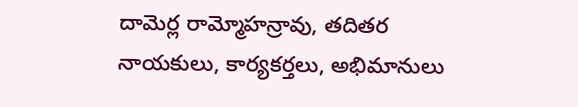దామెర్ల రామ్మోహన్రావు, తదితర నాయకులు, కార్యకర్తలు, అభిమానులు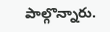పాల్గొన్నారు.